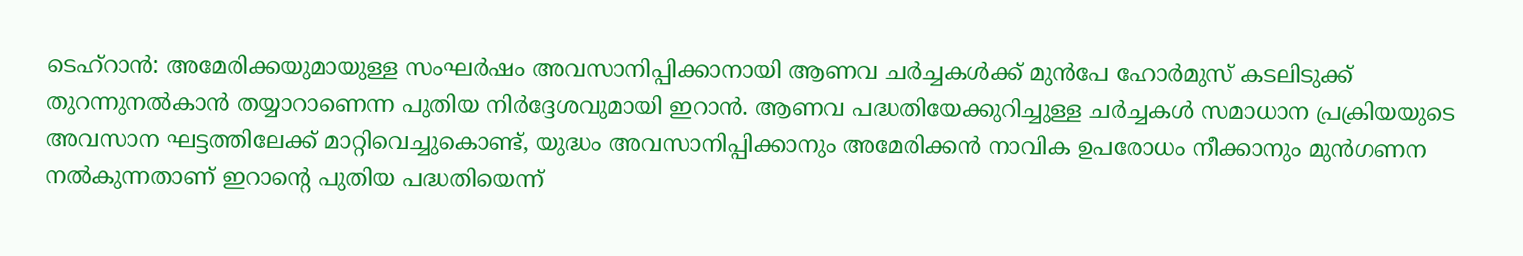ടെഹ്റാൻ: അമേരിക്കയുമായുള്ള സംഘർഷം അവസാനിപ്പിക്കാനായി ആണവ ചർച്ചകൾക്ക് മുൻപേ ഹോർമുസ് കടലിടുക്ക് തുറന്നുനൽകാൻ തയ്യാറാണെന്ന പുതിയ നിർദ്ദേശവുമായി ഇറാൻ. ആണവ പദ്ധതിയേക്കുറിച്ചുള്ള ചർച്ചകൾ സമാധാന പ്രക്രിയയുടെ അവസാന ഘട്ടത്തിലേക്ക് മാറ്റിവെച്ചുകൊണ്ട്, യുദ്ധം അവസാനിപ്പിക്കാനും അമേരിക്കൻ നാവിക ഉപരോധം നീക്കാനും മുൻഗണന നൽകുന്നതാണ് ഇറാന്റെ പുതിയ പദ്ധതിയെന്ന്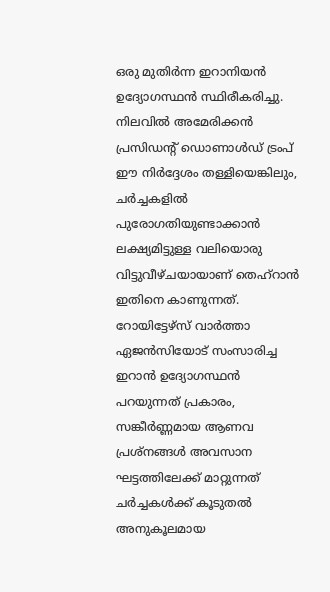ഒരു മുതിർന്ന ഇറാനിയൻ ഉദ്യോഗസ്ഥൻ സ്ഥിരീകരിച്ചു. നിലവിൽ അമേരിക്കൻ പ്രസിഡന്റ് ഡൊണാൾഡ് ട്രംപ് ഈ നിർദ്ദേശം തള്ളിയെങ്കിലും, ചർച്ചകളിൽ പുരോഗതിയുണ്ടാക്കാൻ ലക്ഷ്യമിട്ടുള്ള വലിയൊരു വിട്ടുവീഴ്ചയായാണ് തെഹ്റാൻ ഇതിനെ കാണുന്നത്.
റോയിട്ടേഴ്സ് വാർത്താ ഏജൻസിയോട് സംസാരിച്ച ഇറാൻ ഉദ്യോഗസ്ഥൻ പറയുന്നത് പ്രകാരം, സങ്കീർണ്ണമായ ആണവ പ്രശ്നങ്ങൾ അവസാന ഘട്ടത്തിലേക്ക് മാറ്റുന്നത് ചർച്ചകൾക്ക് കൂടുതൽ അനുകൂലമായ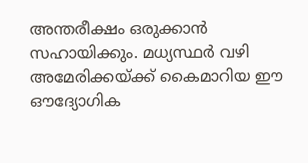അന്തരീക്ഷം ഒരുക്കാൻ സഹായിക്കും. മധ്യസ്ഥർ വഴി അമേരിക്കയ്ക്ക് കൈമാറിയ ഈ ഔദ്യോഗിക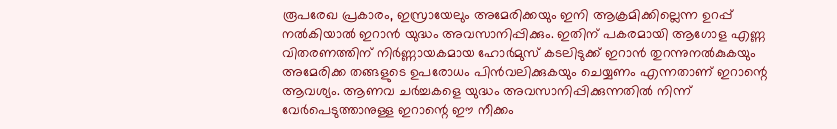രൂപരേഖ പ്രകാരം, ഇസ്രായേലും അമേരിക്കയും ഇനി ആക്രമിക്കില്ലെന്ന ഉറപ്പ് നൽകിയാൽ ഇറാൻ യുദ്ധം അവസാനിപ്പിക്കും. ഇതിന് പകരമായി ആഗോള എണ്ണ വിതരണത്തിന് നിർണ്ണായകമായ ഹോർമുസ് കടലിടുക്ക് ഇറാൻ തുറന്നുനൽകുകയും അമേരിക്ക തങ്ങളുടെ ഉപരോധം പിൻവലിക്കുകയും ചെയ്യണം എന്നതാണ് ഇറാന്റെ ആവശ്യം. ആണവ ചർച്ചകളെ യുദ്ധം അവസാനിപ്പിക്കുന്നതിൽ നിന്ന് വേർപെടുത്താനുള്ള ഇറാന്റെ ഈ നീക്കം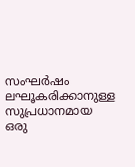സംഘർഷം ലഘൂകരിക്കാനുള്ള സുപ്രധാനമായ ഒരു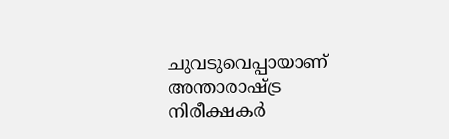ചുവടുവെപ്പായാണ് അന്താരാഷ്ട്ര നിരീക്ഷകർ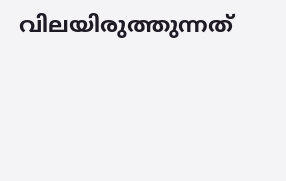വിലയിരുത്തുന്നത്